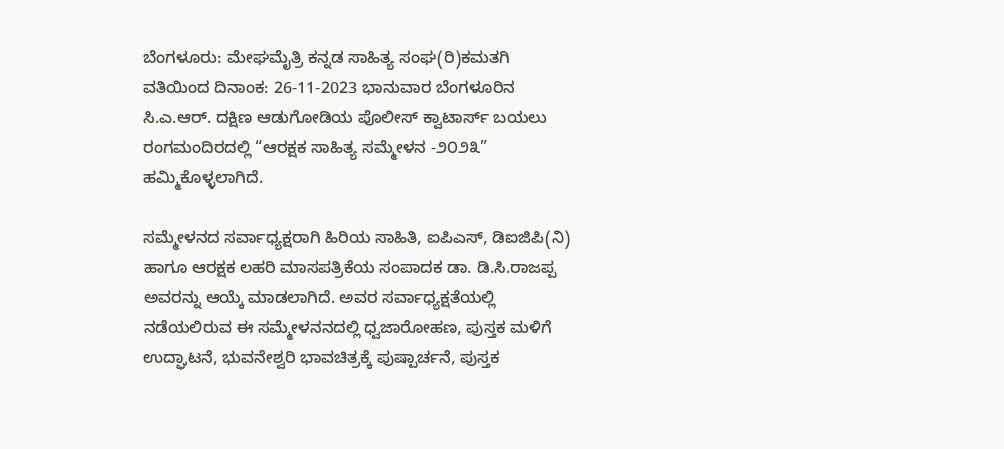ಬೆಂಗಳೂರು: ಮೇಘಮೈತ್ರಿ ಕನ್ನಡ ಸಾಹಿತ್ಯ ಸಂಘ(ರಿ)ಕಮತಗಿ ವತಿಯಿಂದ ದಿನಾಂಕ: 26-11-2023 ಭಾನುವಾರ ಬೆಂಗಳೂರಿನ ಸಿ.ಎ.ಆರ್. ದಕ್ಷಿಣ ಆಡುಗೋಡಿಯ ಪೊಲೀಸ್ ಕ್ವಾಟಾರ್ಸ್ ಬಯಲು ರಂಗಮಂದಿರದಲ್ಲಿ “ಆರಕ್ಷಕ ಸಾಹಿತ್ಯ ಸಮ್ಮೇಳನ -೨೦೨೩” ಹಮ್ಮಿಕೊಳ್ಳಲಾಗಿದೆ.

ಸಮ್ಮೇಳನದ ಸರ್ವಾಧ್ಯಕ್ಷರಾಗಿ ಹಿರಿಯ ಸಾಹಿತಿ, ಐಪಿಎಸ್, ಡಿಐಜಿಪಿ(ನಿ) ಹಾಗೂ ಆರಕ್ಷಕ ಲಹರಿ ಮಾಸಪತ್ರಿಕೆಯ ಸಂಪಾದಕ ಡಾ. ಡಿ.ಸಿ.ರಾಜಪ್ಪ ಅವರನ್ನು ಆಯ್ಕೆ ಮಾಡಲಾಗಿದೆ. ಅವರ ಸರ್ವಾಧ್ಯಕ್ಷತೆಯಲ್ಲಿ ನಡೆಯಲಿರುವ ಈ ಸಮ್ಮೇಳನನದಲ್ಲಿ ಧ್ವಜಾರೋಹಣ, ಪುಸ್ತಕ ಮಳಿಗೆ ಉದ್ಘಾಟನೆ, ಭುವನೇಶ್ವರಿ ಭಾವಚಿತ್ರಕ್ಕೆ ಪುಷ್ಪಾರ್ಚನೆ, ಪುಸ್ತಕ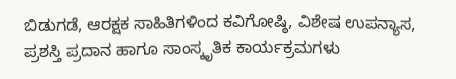ಬಿಡುಗಡೆ, ಆರಕ್ಷಕ ಸಾಹಿತಿಗಳಿಂದ ಕವಿಗೋಷ್ಠಿ, ವಿಶೇಷ ಉಪನ್ಯಾಸ, ಪ್ರಶಸ್ತಿ ಪ್ರದಾನ ಹಾಗೂ ಸಾಂಸ್ಕೃತಿಕ ಕಾರ್ಯಕ್ರಮಗಳು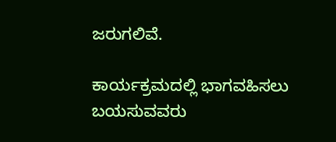ಜರುಗಲಿವೆ.

ಕಾರ್ಯಕ್ರಮದಲ್ಲಿ ಭಾಗವಹಿಸಲು ಬಯಸುವವರು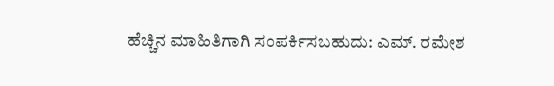ಹೆಚ್ಚಿನ ಮಾಹಿತಿಗಾಗಿ ಸಂಪರ್ಕಿಸಬಹುದು: ಎಮ್. ರಮೇಶ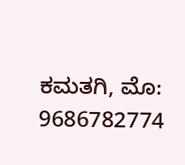ಕಮತಗಿ, ಮೊ: 9686782774